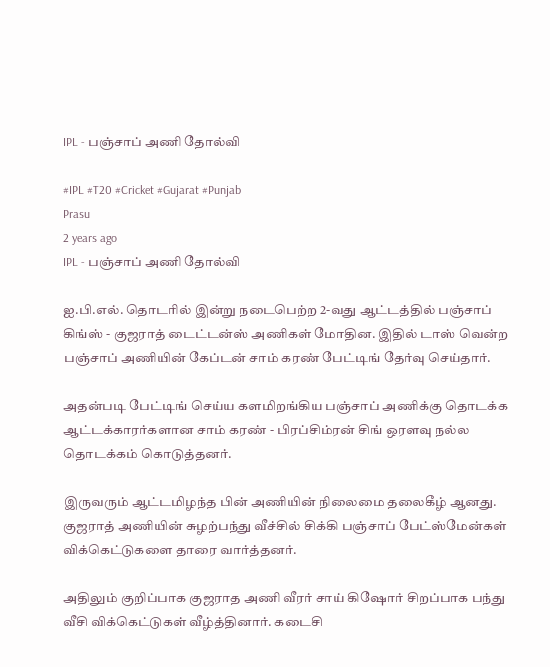IPL - பஞ்சாப் அணி தோல்வி

#IPL #T20 #Cricket #Gujarat #Punjab
Prasu
2 years ago
IPL - பஞ்சாப் அணி தோல்வி

ஐ.பி.எல். தொடரில் இன்று நடைபெற்ற 2-வது ஆட்டத்தில் பஞ்சாப் கிங்ஸ் - குஜராத் டைட்டன்ஸ் அணிகள் மோதின. இதில் டாஸ் வென்ற பஞ்சாப் அணியின் கேப்டன் சாம் கரண் பேட்டிங் தேர்வு செய்தார்.

அதன்படி பேட்டிங் செய்ய களமிறங்கிய பஞ்சாப் அணிக்கு தொடக்க ஆட்டக்காரர்களான சாம் கரண் - பிரப்சிம்ரன் சிங் ஒரளவு நல்ல தொடக்கம் கொடுத்தனர்.

இருவரும் ஆட்டமிழந்த பின் அணியின் நிலைமை தலைகீழ் ஆனது. குஜராத் அணியின் சுழற்பந்து வீச்சில் சிக்கி பஞ்சாப் பேட்ஸ்மேன்கள் விக்கெட்டுகளை தாரை வார்த்தனர்.

அதிலும் குறிப்பாக குஜராத அணி வீரர் சாய் கிஷோர் சிறப்பாக பந்து வீசி விக்கெட்டுகள் வீழ்த்தினார். கடைசி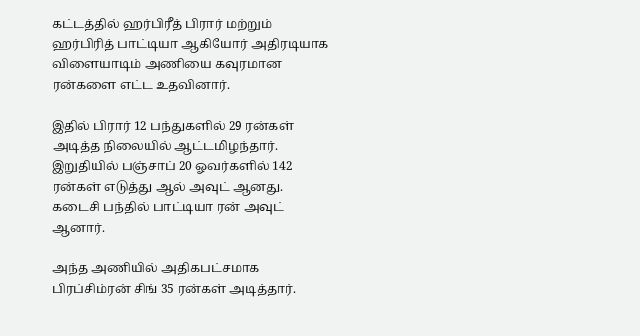கட்டத்தில் ஹர்பிரீத் பிரார் மற்றும் ஹர்பிரித் பாட்டியா ஆகியோர் அதிரடியாக விளையாடிம் அணியை கவுரமான ரன்களை எட்ட உதவினார்.

இதில் பிரார் 12 பந்துகளில் 29 ரன்கள் அடித்த நிலையில் ஆட்டமிழந்தார். இறுதியில் பஞ்சாப் 20 ஓவர்களில் 142 ரன்கள் எடுத்து ஆல் அவுட் ஆனது. கடைசி பந்தில் பாட்டியா ரன் அவுட் ஆனார்.

அந்த அணியில் அதிகபட்சமாக பிரப்சிம்ரன் சிங் 35 ரன்கள் அடித்தார்.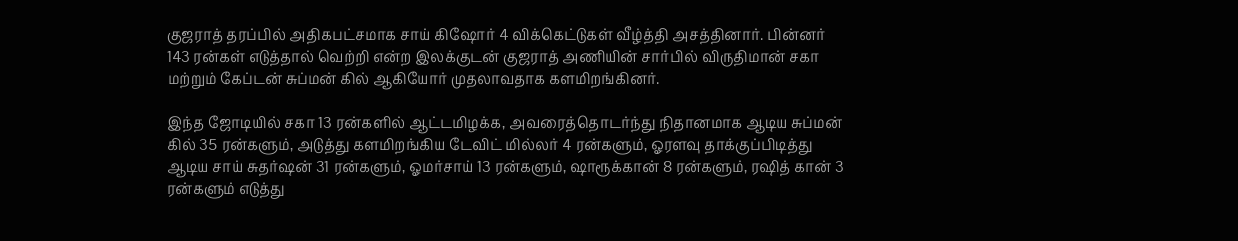குஜராத் தரப்பில் அதிகபட்சமாக சாய் கிஷோர் 4 விக்கெட்டுகள் வீழ்த்தி அசத்தினார். பின்னர் 143 ரன்கள் எடுத்தால் வெற்றி என்ற இலக்குடன் குஜராத் அணியின் சார்பில் விருதிமான் சகா மற்றும் கேப்டன் சுப்மன் கில் ஆகியோர் முதலாவதாக களமிறங்கினர்.

இந்த ஜோடியில் சகா 13 ரன்களில் ஆட்டமிழக்க, அவரைத்தொடர்ந்து நிதானமாக ஆடிய சுப்மன் கில் 35 ரன்களும், அடுத்து களமிறங்கிய டேவிட் மில்லர் 4 ரன்களும், ஓரளவு தாக்குப்பிடித்து ஆடிய சாய் சுதர்ஷன் 31 ரன்களும், ஓமர்சாய் 13 ரன்களும், ஷாரூக்கான் 8 ரன்களும், ரஷித் கான் 3 ரன்களும் எடுத்து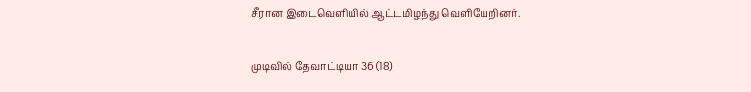சீரான இடைவெளியில் ஆட்டமிழந்து வெளியேறினர்.

முடிவில் தேவாட்டியா 36 (18)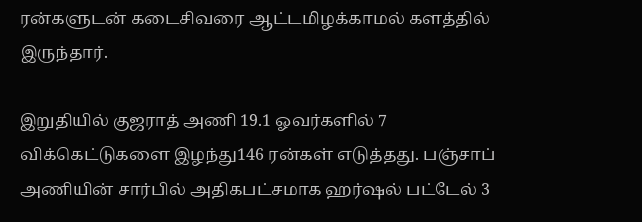ரன்களுடன் கடைசிவரை ஆட்டமிழக்காமல் களத்தில் இருந்தார்.

இறுதியில் குஜராத் அணி 19.1 ஓவர்களில் 7 விக்கெட்டுகளை இழந்து146 ரன்கள் எடுத்தது. பஞ்சாப் அணியின் சார்பில் அதிகபட்சமாக ஹர்ஷல் பட்டேல் 3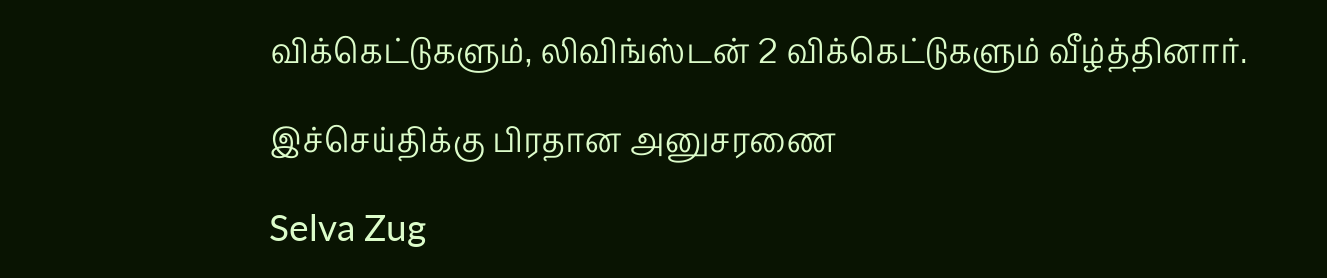விக்கெட்டுகளும், லிவிங்ஸ்டன் 2 விக்கெட்டுகளும் வீழ்த்தினார்.

இச்செய்திக்கு பிரதான அனுசரணை

Selva Zug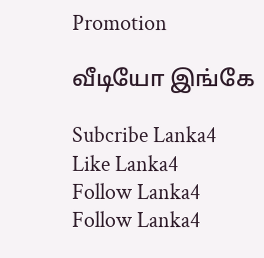Promotion

வீடியோ இங்கே

Subcribe Lanka4
Like Lanka4
Follow Lanka4
Follow Lanka4